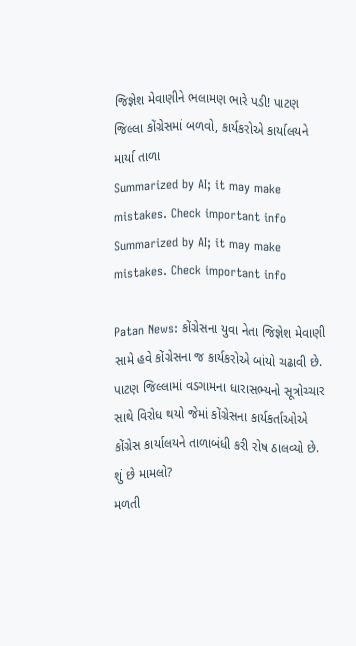જિજ્ઞેશ મેવાણીને ભલામણ ભારે પડી! પાટણ જિલ્લા કોંગ્રેસમાં બળવો, કાર્યકરોએ કાર્યાલયને માર્યા તાળા
Summarized by AI; it may make mistakes. Check important info
Summarized by AI; it may make mistakes. Check important info

Patan News: કોંગ્રેસના યુવા નેતા જિજ્ઞેશ મેવાણી સામે હવે કોંગ્રેસના જ કાર્યકરોએ બાંયો ચઢાવી છે. પાટણ જિલ્લામાં વડગામના ધારાસભ્યનો સૂત્રોચ્ચાર સાથે વિરોધ થયો જેમાં કોંગ્રેસના કાર્યકર્તાઓએ કોંગ્રેસ કાર્યાલયને તાળાબંધી કરી રોષ ઠાલવ્યો છે.
શું છે મામલો?
મળતી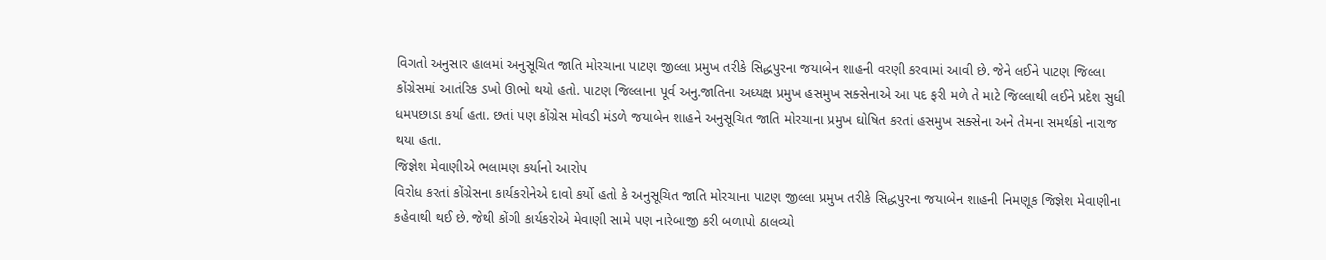વિગતો અનુસાર હાલમાં અનુસૂચિત જાતિ મોરચાના પાટણ જીલ્લા પ્રમુખ તરીકે સિદ્ધપુરના જયાબેન શાહની વરણી કરવામાં આવી છે. જેને લઈને પાટણ જિલ્લા કોંગ્રેસમાં આતંરિક ડખો ઊભો થયો હતો. પાટણ જિલ્લાના પૂર્વ અનુ.જાતિના અધ્યક્ષ પ્રમુખ હસમુખ સક્સેનાએ આ પદ ફરી મળે તે માટે જિલ્લાથી લઈને પ્રદેશ સુધી ધમપછાડા કર્યા હતા. છતાં પણ કોંગ્રેસ મોવડી મંડળે જયાબેન શાહને અનુસૂચિત જાતિ મોરચાના પ્રમુખ ઘોષિત કરતાં હસમુખ સક્સેના અને તેમના સમર્થકો નારાજ થયા હતા.
જિજ્ઞેશ મેવાણીએ ભલામણ કર્યાનો આરોપ
વિરોધ કરતાં કોંગ્રેસના કાર્યકરોનેએ દાવો કર્યો હતો કે અનુસૂચિત જાતિ મોરચાના પાટણ જીલ્લા પ્રમુખ તરીકે સિદ્ધપુરના જયાબેન શાહની નિમણૂક જિજ્ઞેશ મેવાણીના કહેવાથી થઈ છે. જેથી કોંગી કાર્યકરોએ મેવાણી સામે પણ નારેબાજી કરી બળાપો ઠાલવ્યો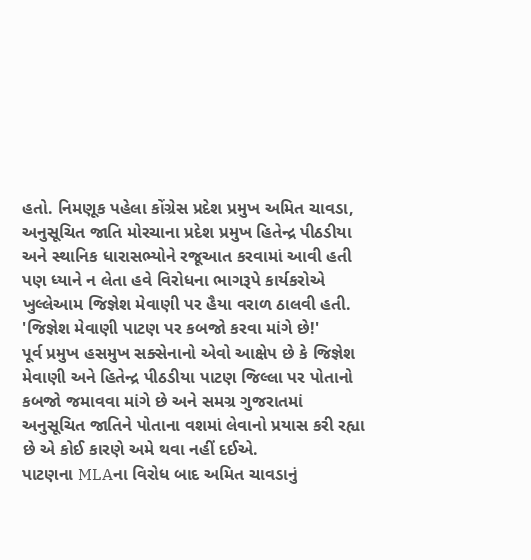હતો. નિમણૂક પહેલા કોંગ્રેસ પ્રદેશ પ્રમુખ અમિત ચાવડા, અનુસૂચિત જાતિ મોરચાના પ્રદેશ પ્રમુખ હિતેન્દ્ર પીઠડીયા અને સ્થાનિક ધારાસભ્યોને રજૂઆત કરવામાં આવી હતી પણ ધ્યાને ન લેતા હવે વિરોધના ભાગરૂપે કાર્યકરોએ ખુલ્લેઆમ જિજ્ઞેશ મેવાણી પર હૈયા વરાળ ઠાલવી હતી.
'જિજ્ઞેશ મેવાણી પાટણ પર કબજો કરવા માંગે છે!'
પૂર્વ પ્રમુખ હસમુખ સક્સેનાનો એવો આક્ષેપ છે કે જિજ્ઞેશ મેવાણી અને હિતેન્દ્ર પીઠડીયા પાટણ જિલ્લા પર પોતાનો કબજો જમાવવા માંગે છે અને સમગ્ર ગુજરાતમાં અનુસૂચિત જાતિને પોતાના વશમાં લેવાનો પ્રયાસ કરી રહ્યા છે એ કોઈ કારણે અમે થવા નહીં દઈએ.
પાટણના MLAના વિરોધ બાદ અમિત ચાવડાનું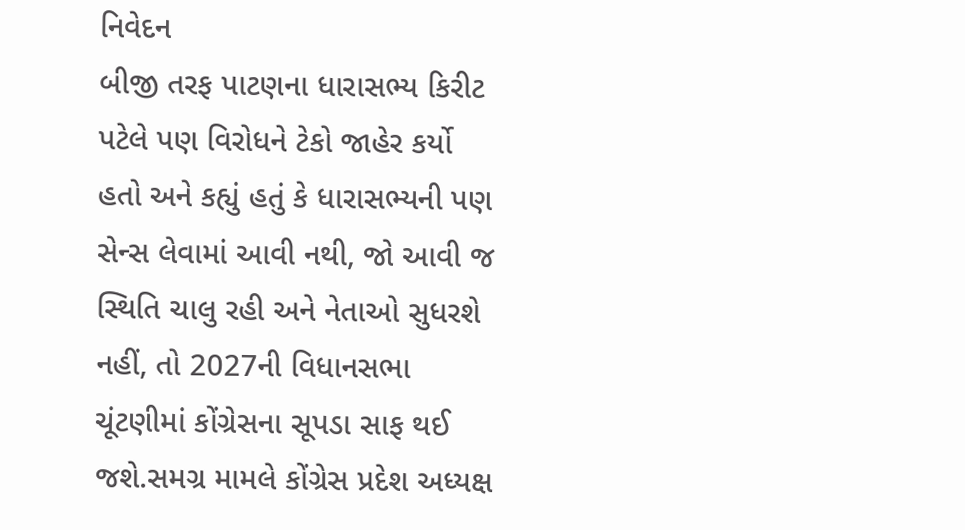નિવેદન
બીજી તરફ પાટણના ધારાસભ્ય કિરીટ પટેલે પણ વિરોધને ટેકો જાહેર કર્યો હતો અને કહ્યું હતું કે ધારાસભ્યની પણ સેન્સ લેવામાં આવી નથી, જો આવી જ સ્થિતિ ચાલુ રહી અને નેતાઓ સુધરશે નહીં, તો 2027ની વિધાનસભા ચૂંટણીમાં કોંગ્રેસના સૂપડા સાફ થઈ જશે.સમગ્ર મામલે કોંગ્રેસ પ્રદેશ અધ્યક્ષ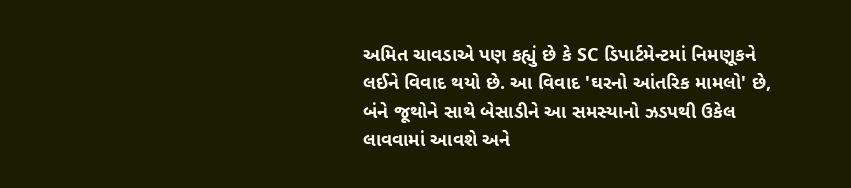અમિત ચાવડાએ પણ કહ્યું છે કે SC ડિપાર્ટમેન્ટમાં નિમણૂકને લઈને વિવાદ થયો છે. આ વિવાદ 'ઘરનો આંતરિક મામલો' છે, બંને જૂથોને સાથે બેસાડીને આ સમસ્યાનો ઝડપથી ઉકેલ લાવવામાં આવશે અને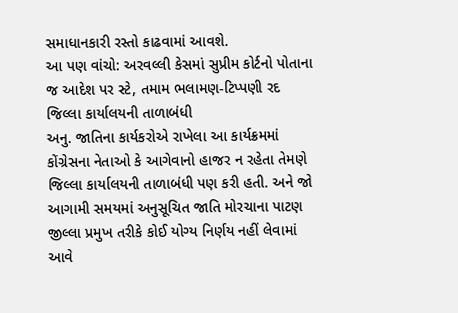સમાધાનકારી રસ્તો કાઢવામાં આવશે.
આ પણ વાંચો: અરવલ્લી કેસમાં સુપ્રીમ કોર્ટનો પોતાના જ આદેશ પર સ્ટે, તમામ ભલામણ-ટિપ્પણી રદ
જિલ્લા કાર્યાલયની તાળાબંધી
અનુ. જાતિના કાર્યકરોએ રાખેલા આ કાર્યક્રમમાં કોંગ્રેસના નેતાઓ કે આગેવાનો હાજર ન રહેતા તેમણે જિલ્લા કાર્યાલયની તાળાબંધી પણ કરી હતી. અને જો આગામી સમયમાં અનુસૂચિત જાતિ મોરચાના પાટણ જીલ્લા પ્રમુખ તરીકે કોઈ યોગ્ય નિર્ણય નહીં લેવામાં આવે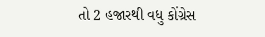તો 2 હજારથી વધુ કોંગ્રેસ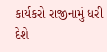કાર્યકરો રાજીનામું ધરી દેશે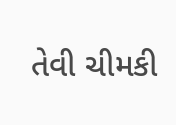તેવી ચીમકી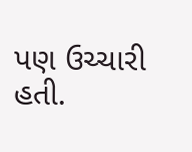પણ ઉચ્ચારી હતી.